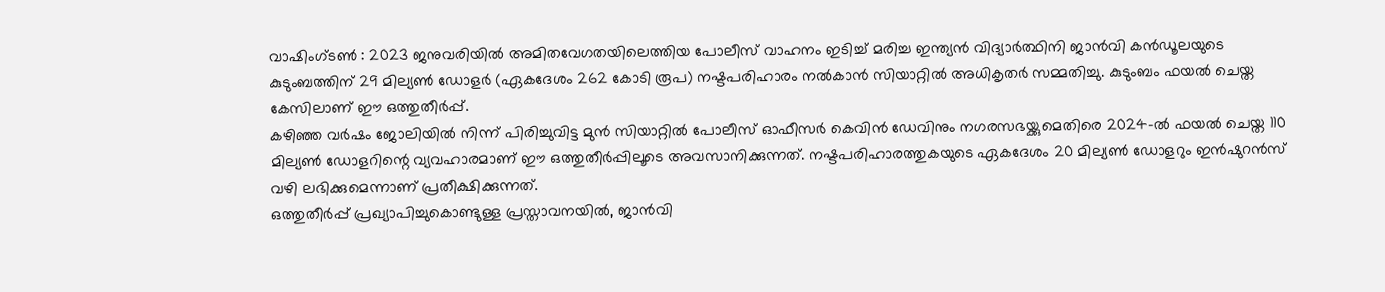വാഷിംഗ്ടൺ : 2023 ജനുവരിയിൽ അമിതവേഗതയിലെത്തിയ പോലീസ് വാഹനം ഇടിച്ച് മരിച്ച ഇന്ത്യൻ വിദ്യാർത്ഥിനി ജാൻവി കൻഡൂലയുടെ കുടുംബത്തിന് 29 മില്യൺ ഡോളർ (ഏകദേശം 262 കോടി രൂപ) നഷ്ടപരിഹാരം നൽകാൻ സിയാറ്റിൽ അധികൃതർ സമ്മതിച്ചു. കുടുംബം ഫയൽ ചെയ്ത കേസിലാണ് ഈ ഒത്തുതീർപ്പ്.
കഴിഞ്ഞ വർഷം ജോലിയിൽ നിന്ന് പിരിച്ചുവിട്ട മുൻ സിയാറ്റിൽ പോലീസ് ഓഫീസർ കെവിൻ ഡേവിനും നഗരസഭയ്ക്കുമെതിരെ 2024-ൽ ഫയൽ ചെയ്ത 110 മില്യൺ ഡോളറിന്റെ വ്യവഹാരമാണ് ഈ ഒത്തുതീർപ്പിലൂടെ അവസാനിക്കുന്നത്. നഷ്ടപരിഹാരത്തുകയുടെ ഏകദേശം 20 മില്യൺ ഡോളറും ഇൻഷുറൻസ് വഴി ലഭിക്കുമെന്നാണ് പ്രതീക്ഷിക്കുന്നത്.
ഒത്തുതീർപ്പ് പ്രഖ്യാപിച്ചുകൊണ്ടുള്ള പ്രസ്താവനയിൽ, ജാൻവി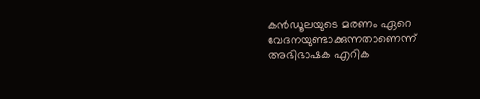കൻഡൂലയുടെ മരണം ഏറെ വേദനയുണ്ടാക്കുന്നതാണെന്ന് അഭിഭാഷക എറിക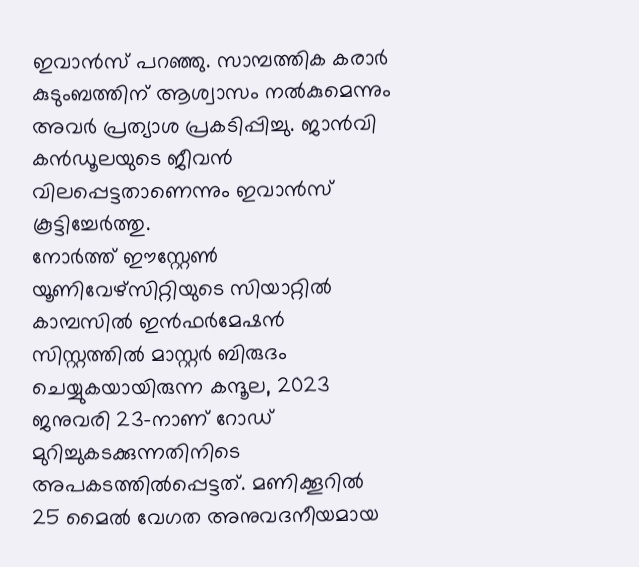ഇവാൻസ് പറഞ്ഞു. സാമ്പത്തിക കരാർ കുടുംബത്തിന് ആശ്വാസം നൽകുമെന്നും അവർ പ്രത്യാശ പ്രകടിപ്പിച്ചു. ജാൻവി കൻഡൂലയുടെ ജീവൻ വിലപ്പെട്ടതാണെന്നും ഇവാൻസ് കൂട്ടിച്ചേർത്തു.
നോർത്ത് ഈസ്റ്റേൺ യൂണിവേഴ്സിറ്റിയുടെ സിയാറ്റിൽ കാമ്പസിൽ ഇൻഫർമേഷൻ സിസ്റ്റത്തിൽ മാസ്റ്റർ ബിരുദം ചെയ്യുകയായിരുന്ന കന്ദൂല, 2023 ജനുവരി 23-നാണ് റോഡ് മുറിച്ചുകടക്കുന്നതിനിടെ അപകടത്തിൽപ്പെട്ടത്. മണിക്കൂറിൽ 25 മൈൽ വേഗത അനുവദനീയമായ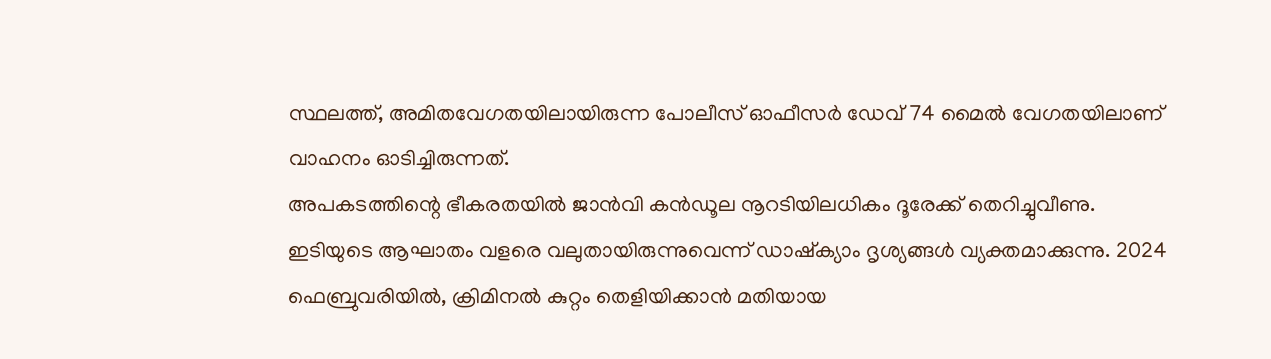സ്ഥലത്ത്, അമിതവേഗതയിലായിരുന്ന പോലീസ് ഓഫീസർ ഡേവ് 74 മൈൽ വേഗതയിലാണ് വാഹനം ഓടിച്ചിരുന്നത്.
അപകടത്തിന്റെ ഭീകരതയിൽ ജാൻവി കൻഡൂല നൂറടിയിലധികം ദൂരേക്ക് തെറിച്ചുവീണു. ഇടിയുടെ ആഘാതം വളരെ വലുതായിരുന്നുവെന്ന് ഡാഷ്ക്യാം ദൃശ്യങ്ങൾ വ്യക്തമാക്കുന്നു. 2024 ഫെബ്രുവരിയിൽ, ക്രിമിനൽ കുറ്റം തെളിയിക്കാൻ മതിയായ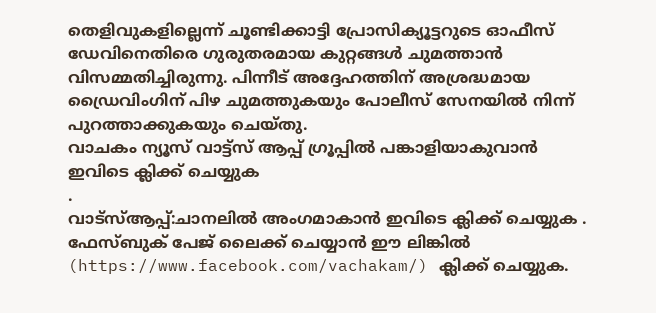തെളിവുകളില്ലെന്ന് ചൂണ്ടിക്കാട്ടി പ്രോസിക്യൂട്ടറുടെ ഓഫീസ് ഡേവിനെതിരെ ഗുരുതരമായ കുറ്റങ്ങൾ ചുമത്താൻ വിസമ്മതിച്ചിരുന്നു. പിന്നീട് അദ്ദേഹത്തിന് അശ്രദ്ധമായ ഡ്രൈവിംഗിന് പിഴ ചുമത്തുകയും പോലീസ് സേനയിൽ നിന്ന് പുറത്താക്കുകയും ചെയ്തു.
വാചകം ന്യൂസ് വാട്ട്സ് ആപ്പ് ഗ്രൂപ്പിൽ പങ്കാളിയാകുവാൻ
ഇവിടെ ക്ലിക്ക് ചെയ്യുക
.
വാട്സ്ആപ്പ്:ചാനലിൽ അംഗമാകാൻ ഇവിടെ ക്ലിക്ക് ചെയ്യുക .
ഫേസ്ബുക് പേജ് ലൈക്ക് ചെയ്യാൻ ഈ ലിങ്കിൽ (https://www.facebook.com/vachakam/) ക്ലിക്ക് ചെയ്യുക.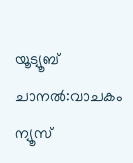യൂട്യൂബ് ചാനൽ:വാചകം ന്യൂസ്